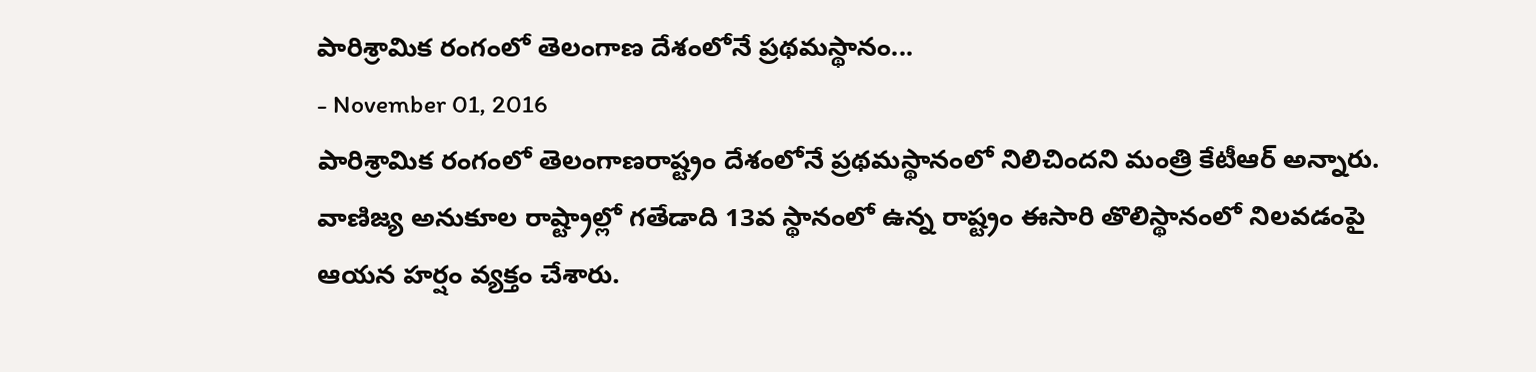పారిశ్రామిక రంగంలో తెలంగాణ దేశంలోనే ప్రథమస్థానం...
- November 01, 2016
పారిశ్రామిక రంగంలో తెలంగాణరాష్ట్రం దేశంలోనే ప్రథమస్థానంలో నిలిచిందని మంత్రి కేటీఆర్ అన్నారు. వాణిజ్య అనుకూల రాష్ట్రాల్లో గతేడాది 13వ స్థానంలో ఉన్న రాష్ట్రం ఈసారి తొలిస్థానంలో నిలవడంపై ఆయన హర్షం వ్యక్తం చేశారు.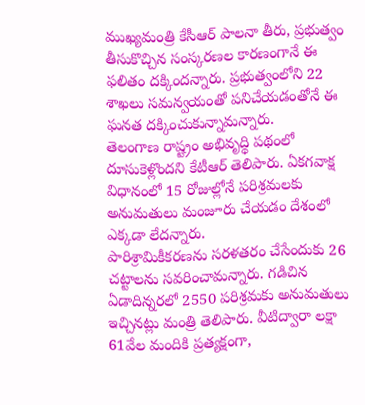ముఖ్యమంత్రి కేసీఆర్ పాలనా తీరు, ప్రభుత్వం తీసుకొచ్చిన సంస్కరణల కారణంగానే ఈ ఫలితం దక్కిందన్నారు. ప్రభుత్వంలోని 22 శాఖలు సమన్వయంతో పనిచేయడంతోనే ఈ ఘనత దక్కించుకున్నామన్నారు.
తెలంగాణ రాష్ట్రం అభివృద్థి పథంలో దూసుకెళ్లొందని కేటీఆర్ తెలిపారు. ఏకగవాక్ష విధానంలో 15 రోజుల్లోనే పరిశ్రమలకు అనుమతులు మంజూరు చేయడం దేశంలో ఎక్కడా లేదన్నారు.
పారిశ్రామికీకరణను సరళతరం చేసేందుకు 26 చట్టాలను సవరించామన్నారు. గడిచిన ఏడాదిన్నరలో 2550 పరిశ్రమకు అనుమతులు ఇచ్చినట్లు మంత్రి తెలిపారు. వీటిద్వారా లక్షా 61వేల మందికి ప్రత్యక్షంగా,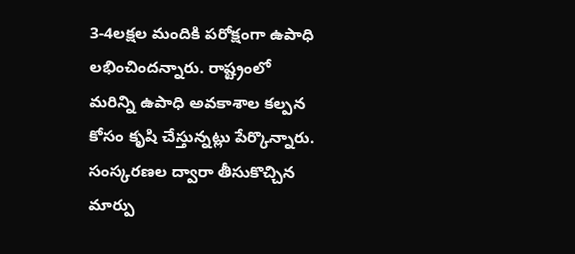3-4లక్షల మందికి పరోక్షంగా ఉపాధి లభించిందన్నారు. రాష్ట్రంలో మరిన్ని ఉపాధి అవకాశాల కల్పన కోసం కృషి చేస్తున్నట్లు పేర్కొన్నారు. సంస్కరణల ద్వారా తీసుకొచ్చిన మార్పు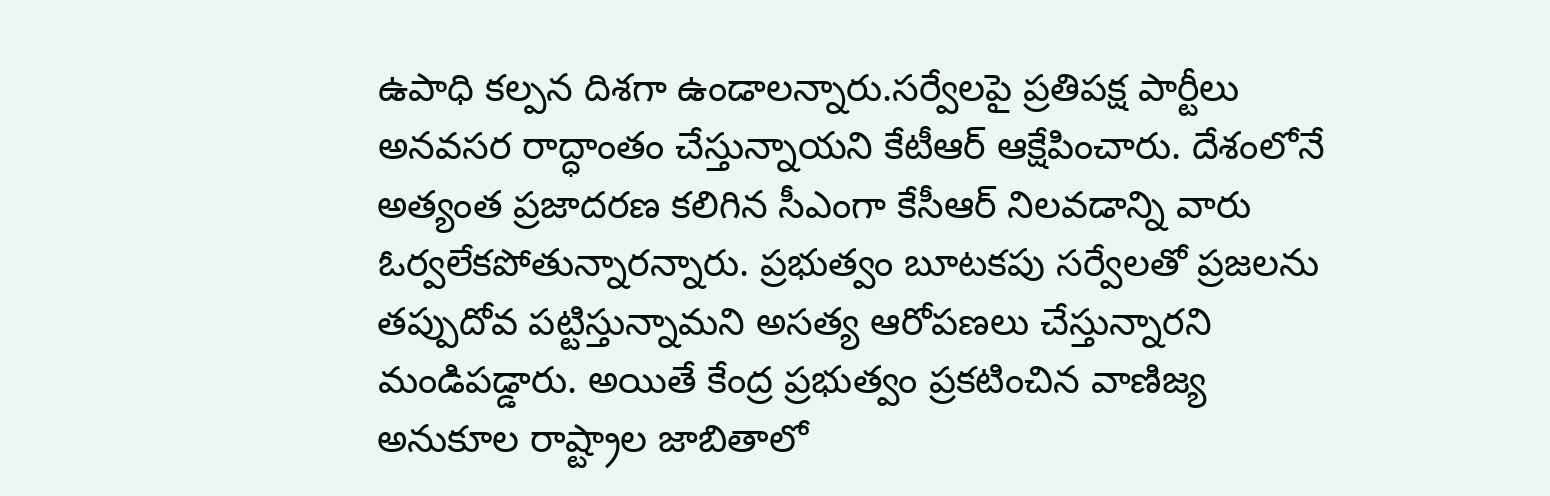ఉపాధి కల్పన దిశగా ఉండాలన్నారు.సర్వేలపై ప్రతిపక్ష పార్టీలు అనవసర రాద్ధాంతం చేస్తున్నాయని కేటీఆర్ ఆక్షేపించారు. దేశంలోనే అత్యంత ప్రజాదరణ కలిగిన సీఎంగా కేసీఆర్ నిలవడాన్ని వారు ఓర్వలేకపోతున్నారన్నారు. ప్రభుత్వం బూటకపు సర్వేలతో ప్రజలను తప్పుదోవ పట్టిస్తున్నామని అసత్య ఆరోపణలు చేస్తున్నారని మండిపడ్డారు. అయితే కేంద్ర ప్రభుత్వం ప్రకటించిన వాణిజ్య అనుకూల రాష్ట్రాల జాబితాలో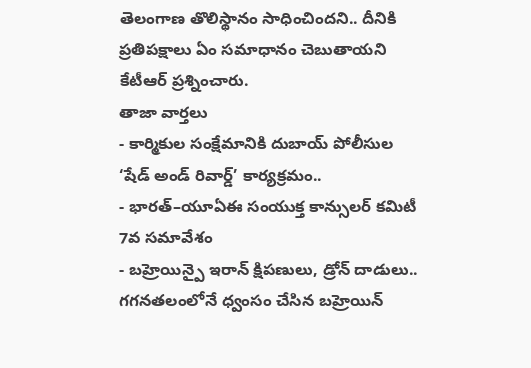తెలంగాణ తొలిస్థానం సాధించిందని.. దీనికి ప్రతిపక్షాలు ఏం సమాధానం చెబుతాయని కేటీఆర్ ప్రశ్నించారు.
తాజా వార్తలు
- కార్మికుల సంక్షేమానికి దుబాయ్ పోలీసుల ‘షేడ్ అండ్ రివార్డ్’ కార్యక్రమం..
- భారత్–యూఏఈ సంయుక్త కాన్సులర్ కమిటీ 7వ సమావేశం
- బహ్రెయిన్పై ఇరాన్ క్షిపణులు, డ్రోన్ దాడులు.. గగనతలంలోనే ధ్వంసం చేసిన బహ్రెయిన్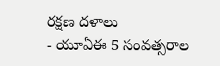రక్షణ దళాలు
- యూఏఈ 5 సంవత్సరాల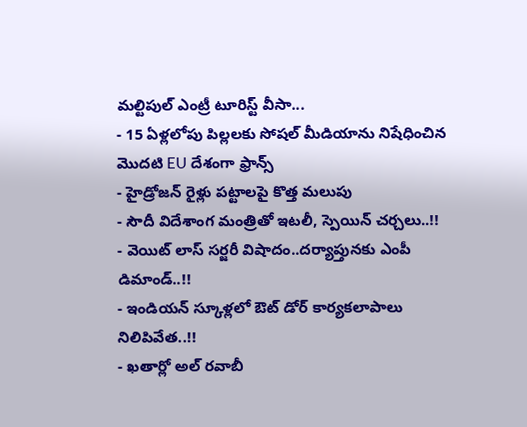మల్టిపుల్ ఎంట్రీ టూరిస్ట్ వీసా...
- 15 ఏళ్లలోపు పిల్లలకు సోషల్ మీడియాను నిషేధించిన మొదటి EU దేశంగా ఫ్రాన్స్
- హైడ్రోజన్ రైళ్లు పట్టాలపై కొత్త మలుపు
- సౌదీ విదేశాంగ మంత్రితో ఇటలీ, స్పెయిన్ చర్చలు..!!
- వెయిట్ లాస్ సర్జరీ విషాదం..దర్యాప్తునకు ఎంపీ డిమాండ్..!!
- ఇండియన్ స్కూళ్లలో ఔట్ డోర్ కార్యకలాపాలు నిలిపివేత..!!
- ఖతార్లో అల్ రవాబీ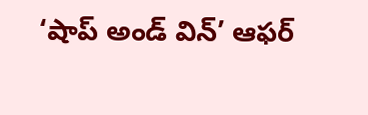‘షాప్ అండ్ విన్’ ఆఫర్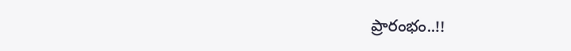ప్రారంభం..!!